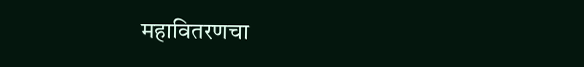महावितरणचा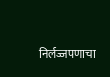निर्लज्जपणाचा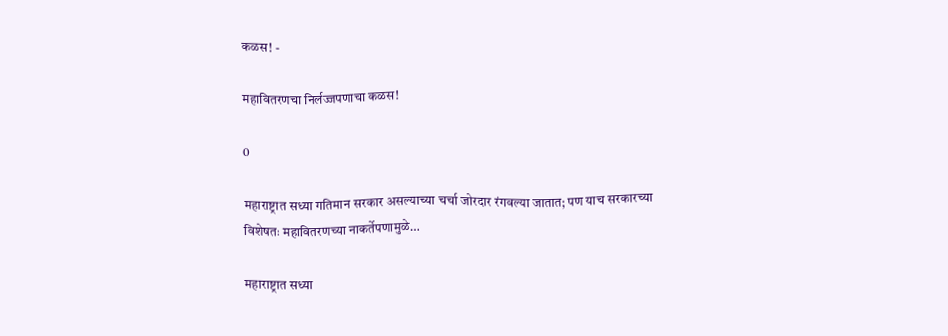कळस! -

महावितरणचा निर्लज्जपणाचा कळस!

0

महाराष्ट्रात सध्या गतिमान सरकार असल्याच्या चर्चा जोरदार रंगवल्या जातात; पण याच सरकारच्या विशेषतः महावितरणच्या नाकर्तेपणामुळे…

महाराष्ट्रात सध्या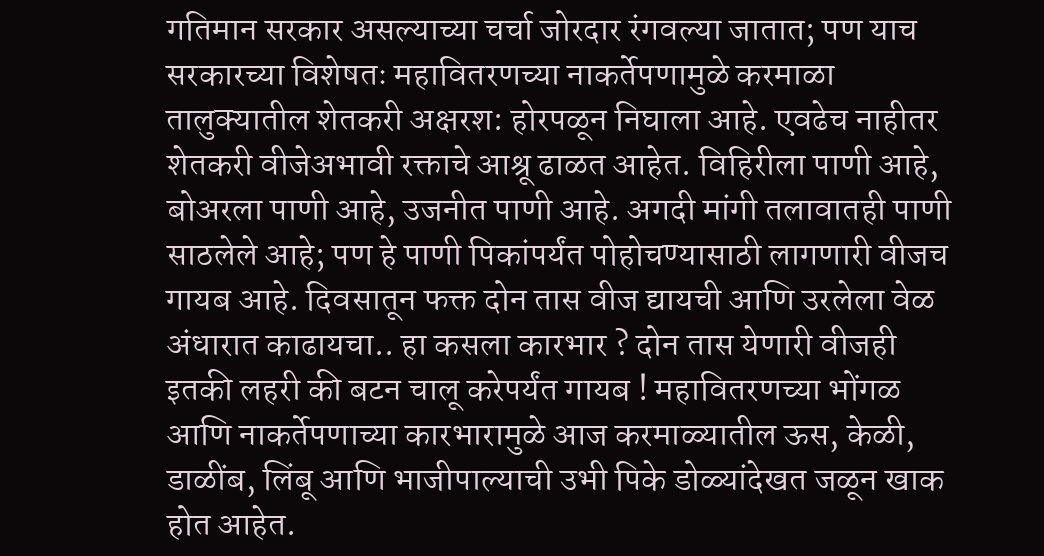गतिमान सरकार असल्याच्या चर्चा जोरदार रंगवल्या जातात; पण याच सरकारच्या विशेषतः महावितरणच्या नाकर्तेपणामुळे करमाळा तालुक्यातील शेतकरी अक्षरश: होरपळून निघाला आहे. एवढेच नाहीतर शेतकरी वीजेअभावी रक्ताचे आश्रू ढाळत आहेत. विहिरीला पाणी आहे, बोअरला पाणी आहे, उजनीत पाणी आहे. अगदी मांगी तलावातही पाणी साठलेले आहे; पण हे पाणी पिकांपर्यंत पोहोचण्यासाठी लागणारी वीजच गायब आहे. दिवसातून फक्त दोन तास वीज द्यायची आणि उरलेला वेळ अंधारात काढायचा.. हा कसला कारभार ? दोन तास येणारी वीजही इतकी लहरी की बटन चालू करेपर्यंत गायब ! महावितरणच्या भोंगळ आणि नाकर्तेपणाच्या कारभारामुळे आज करमाळ्यातील ऊस, केळी, डाळींब, लिंबू आणि भाजीपाल्याची उभी पिके डोळ्यांदेखत जळून खाक होत आहेत.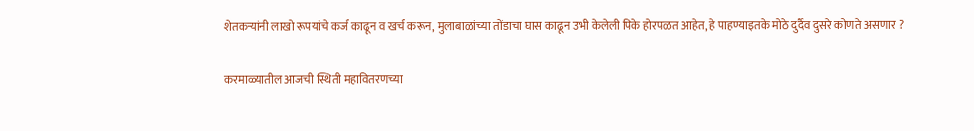शेतकऱ्यांनी लाखो रूपयांचे कर्ज काढून व खर्च करून, मुलाबाळांच्या तोंडाचा घास काढून उभी केलेली पिके होरपळत आहेत, हे पाहण्याइतके मोठे दुर्दैव दुसरे कोणते असणार ?

करमाळ्यातील आजची स्थिती महावितरणच्या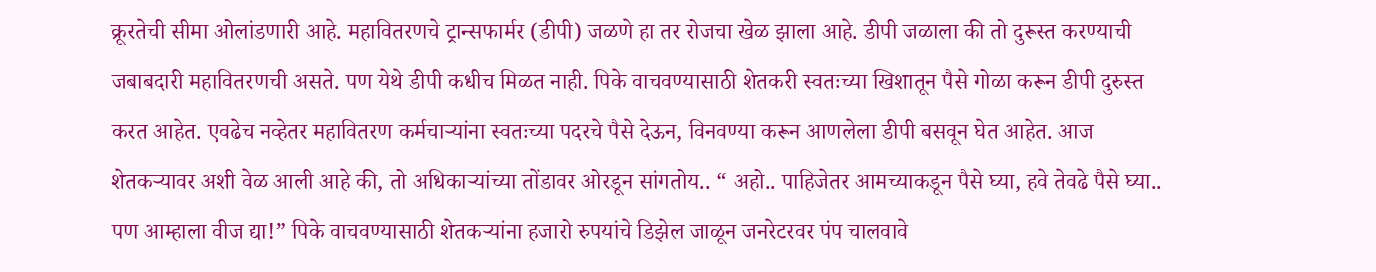क्रूरतेची सीमा ओलांडणारी आहे. महावितरणचे ट्रान्सफार्मर (डीपी) जळणे हा तर रोजचा खेळ झाला आहे. डीपी जळाला की तो दुरूस्त करण्याची जबाबदारी महावितरणची असते. पण येथे डीपी कधीच मिळत नाही. पिके वाचवण्यासाठी शेतकरी स्वतःच्या खिशातून पैसे गोळा करून डीपी दुरुस्त करत आहेत. एवढेच नव्हेतर महावितरण कर्मचाऱ्यांना स्वतःच्या पदरचे पैसे देऊन, विनवण्या करून आणलेला डीपी बसवून घेत आहेत. आज शेतकऱ्यावर अशी वेळ आली आहे की, तो अधिकाऱ्यांच्या तोंडावर ओरडून सांगतोय.. “ अहो.. पाहिजेतर आमच्याकडून पैसे घ्या, हवे तेवढे पैसे घ्या.. पण आम्हाला वीज द्या!” पिके वाचवण्यासाठी शेतकऱ्यांना हजारो रुपयांचे डिझेल जाळून जनरेटरवर पंप चालवावे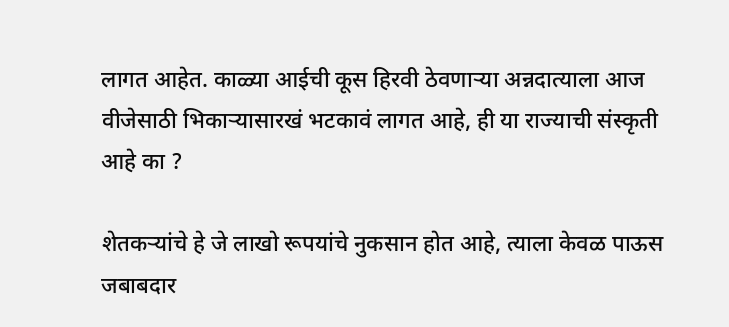लागत आहेत. काळ्या आईची कूस हिरवी ठेवणाऱ्या अन्नदात्याला आज वीजेसाठी भिकाऱ्यासारखं भटकावं लागत आहे, ही या राज्याची संस्कृती आहे का ?

शेतकऱ्यांचे हे जे लाखो रूपयांचे नुकसान होत आहे, त्याला केवळ पाऊस जबाबदार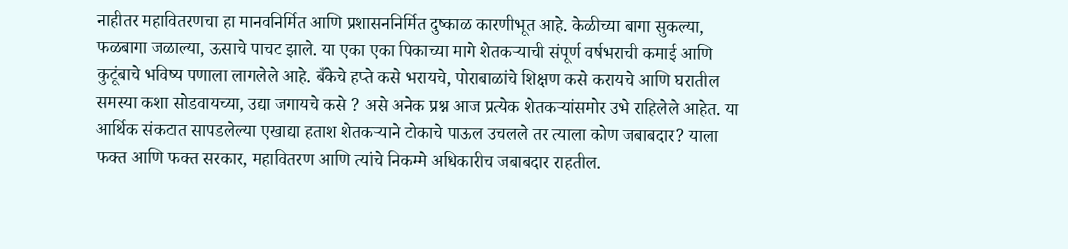नाहीतर महावितरणचा हा मानवनिर्मित आणि प्रशासननिर्मित दुष्काळ कारणीभूत आहे. केळीच्या बागा सुकल्या, फळबागा जळाल्या, ऊसाचे पाचट झाले. या एका एका पिकाच्या मागे शेतकऱ्याची संपूर्ण वर्षभराची कमाई आणि कुटूंबाचे भविष्य पणाला लागलेले आहे. बँकेचे हप्ते कसे भरायचे, पोराबाळांचे शिक्षण कसे करायचे आणि घरातील समस्या कशा सोडवायच्या, उद्या जगायचे कसे ? असे अनेक प्रश्न आज प्रत्येक शेतकऱ्यांसमोर उभे राहिलेले आहेत. या आर्थिक संकटात सापडलेल्या एखाद्या हताश शेतकऱ्याने टोकाचे पाऊल उचलले तर त्याला कोण जबाबदार? याला फक्त आणि फक्त सरकार, महावितरण आणि त्यांचे निकम्मे अधिकारीच जबाबदार राहतील.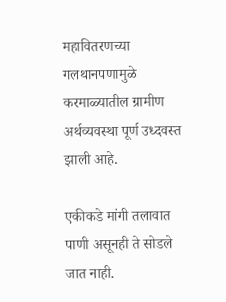महावितरणच्या गलथानपणामुळे करमाळ्यातील ग्रामीण अर्थव्यवस्था पूर्ण उध्दवस्त झाली आहे.

एकीकडे मांगी तलावात पाणी असूनही ते सोडले जात नाही.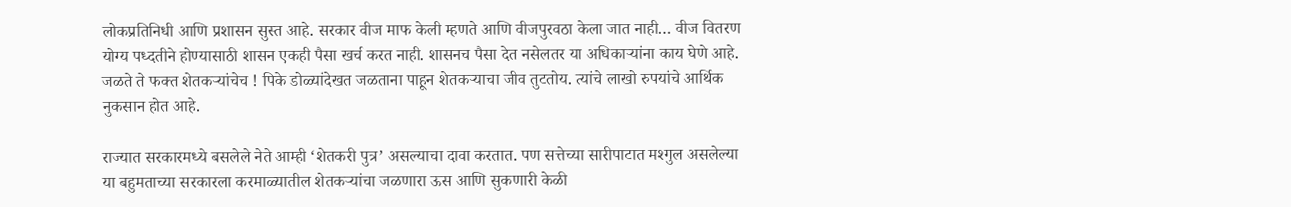लोकप्रतिनिधी आणि प्रशासन सुस्त आहे. सरकार वीज माफ केली म्हणते आणि वीजपुरवठा केला जात नाही… वीज वितरण योग्य पध्दतीने होण्यासाठी शासन एकही पैसा खर्च करत नाही. शासनच पैसा देत नसेलतर या अधिकाऱ्यांना काय घेणे आहे. जळते ते फक्त शेतकऱ्यांचेच ! पिके डोळ्यांदेखत जळताना पाहून शेतकऱ्याचा जीव तुटतोय. त्यांचे लाखो रुपयांचे आर्थिक नुकसान होत आहे.

राज्यात सरकारमध्ये बसलेले नेते आम्ही ‘शेतकरी पुत्र’ असल्याचा दावा करतात. पण सत्तेच्या सारीपाटात मश्गुल असलेल्या या बहुमताच्या सरकारला करमाळ्यातील शेतकऱ्यांचा जळणारा ऊस आणि सुकणारी केळी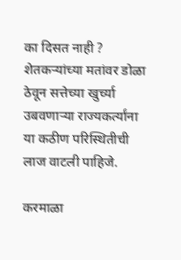का दिसत नाही ? शेतकऱ्यांच्या मतांवर डोळा ठेवून सत्तेच्या खुर्च्या उबवणाऱ्या राज्यकर्त्यांना या कठीण परिस्थितीची लाज वाटली पाहिजे.

करमाळा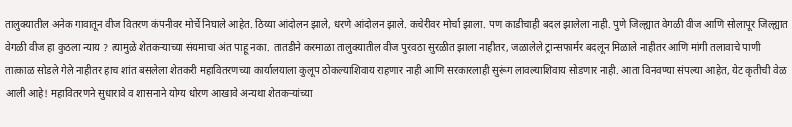तालुक्यातील अनेक गावातून वीज वितरण कंपनीवर मोर्चे निघाले आहेत. ठिय्या आंदोलन झाले, धरणे आंदोलन झाले. कचेरीवर मोर्चा झाला. पण काडीचाही बदल झालेला नाही. पुणे जिल्ह्यात वेगळी वीज आणि सोलापूर जिल्ह्यात वेगळी वीज हा कुठला न्याय ? त्यामुळे शेतकऱ्याच्या संयमाचा अंत पाहू नका. तातडीने करमाळा तालुक्यातील वीज पुरवठा सुरळीत झाला नाहीतर, जळालेले ट्रान्सफार्मर बदलून मिळाले नाहीतर आणि मांगी तलावाचे पाणी तात्काळ सोडले गेले नाहीतर हाच शांत बसलेला शेतकरी महावितरणच्या कार्यालयाला कुलूप ठोकल्याशिवाय राहणार नाही आणि सरकारलाही सुरूंग लावल्याशिवाय सोडणार नाही. आता विनवण्या संपल्या आहेत, येट कृतीची वेळ आली आहे! महावितरणने सुधारावे व शासनाने योग्य धोरण आखावे अन्यथा शेतकऱ्यांच्या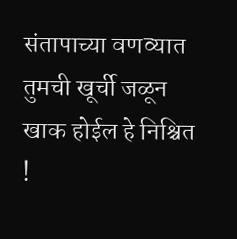संतापाच्या वणव्यात तुमची खूर्ची जळून खाक होईल हे निश्चित !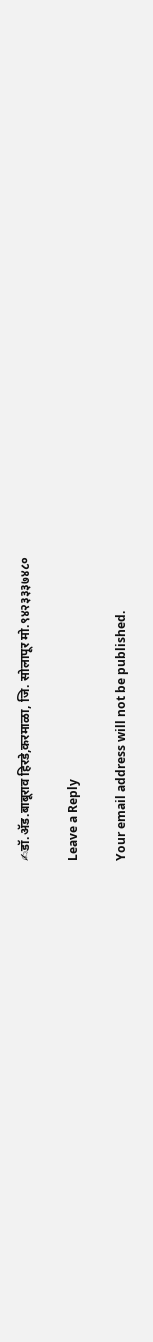✍डॉ.अ‍ॅड.बाबूराव हिरडे,करमाळा, जि. सोलापूर मो.९४२३३३७४८०

Leave a Reply

Your email address will not be published.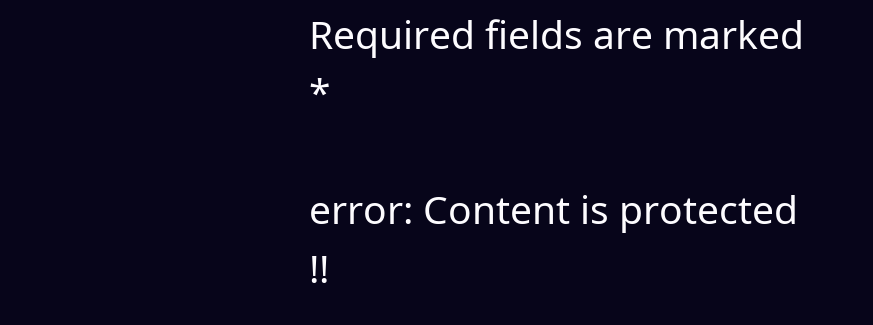Required fields are marked *

error: Content is protected !!